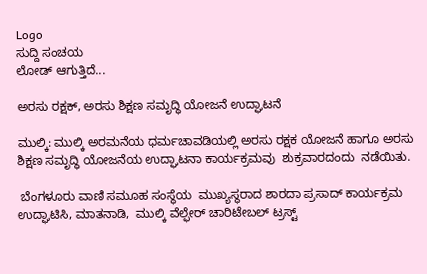Logo
ಸುದ್ದಿ ಸಂಚಯ
ಲೋಡ್ ಆಗುತ್ತಿದೆ...

ಅರಸು ರಕ್ಷಕ್, ಅರಸು ಶಿಕ್ಷಣ ಸಮೃದ್ಧಿ ಯೋಜನೆ ಉದ್ಘಾಟನೆ

ಮುಲ್ಕಿ: ಮುಲ್ಕಿ ಅರಮನೆಯ ಧರ್ಮಚಾವಡಿಯಲ್ಲಿ ಅರಸು ರಕ್ಷಕ ಯೋಜನೆ ಹಾಗೂ ಅರಸು ಶಿಕ್ಷಣ ಸಮೃದ್ಧಿ ಯೋಜನೆಯ ಉದ್ಘಾಟನಾ ಕಾರ್ಯಕ್ರಮವು  ಶುಕ್ರವಾರದಂದು  ನಡೆಯಿತು.

 ಬೆಂಗಳೂರು ವಾಣಿ ಸಮೂಹ ಸಂಸ್ಥೆಯ  ಮುಖ್ಯಸ್ಥರಾದ ಶಾರದಾ ಪ್ರಸಾದ್ ಕಾರ್ಯಕ್ರಮ ಉದ್ಘಾಟಿಸಿ, ಮಾತನಾಡಿ,  ಮುಲ್ಕಿ ವೆಲ್ಫೇರ್ ಚಾರಿಟೇಬಲ್‌ ಟ್ರಸ್ಟ್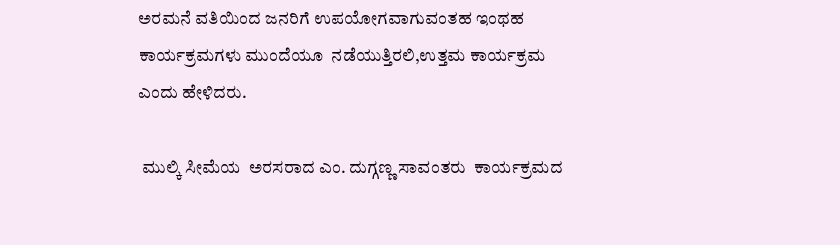ಅರಮನೆ ವತಿಯಿಂದ ಜನರಿಗೆ ಉಪಯೋಗವಾಗುವಂತಹ ಇಂಥಹ  ಕಾರ್ಯಕ್ರಮಗಳು ಮುಂದೆಯೂ  ನಡೆಯುತ್ತಿರಲಿ,ಉತ್ತಮ ಕಾರ್ಯಕ್ರಮ  ಎಂದು ಹೇಳಿದರು.

 ಮುಲ್ಕಿ ಸೀಮೆಯ  ಅರಸರಾದ ಎಂ. ದುಗ್ಗಣ್ಣ ಸಾವಂತರು  ಕಾರ್ಯಕ್ರಮದ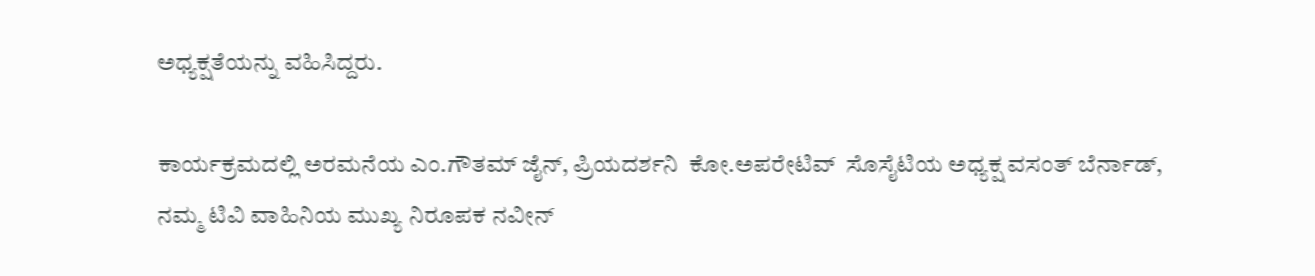ಅಧ್ಯಕ್ಷತೆಯನ್ನು ವಹಿಸಿದ್ದರು.

ಕಾರ್ಯಕ್ರಮದಲ್ಲಿ ಅರಮನೆಯ ಎಂ.ಗೌತಮ್ ಜೈನ್, ಪ್ರಿಯದರ್ಶನಿ  ಕೋ.ಅಪರೇಟಿವ್  ಸೊಸೈಟಿಯ ಅಧ್ಯಕ್ಷ ವಸಂತ್ ಬೆರ್ನಾಡ್, ನಮ್ಮ ಟಿವಿ ವಾಹಿನಿಯ ಮುಖ್ಯ ನಿರೂಪಕ ನವೀನ್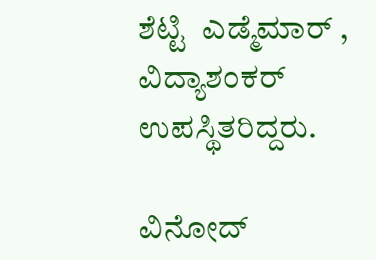ಶೆಟ್ಟಿ  ಎಡ್ಮೆಮಾರ್ , ವಿದ್ಯಾಶಂಕರ್  ಉಪಸ್ಥಿತರಿದ್ದರು.

ವಿನೋದ್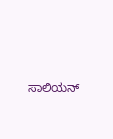ಸಾಲಿಯನ್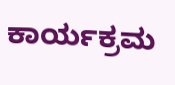ಕಾರ್ಯಕ್ರಮ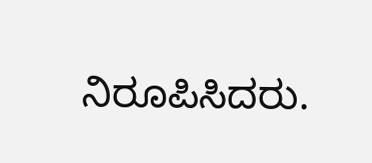ನಿರೂಪಿಸಿದರು.